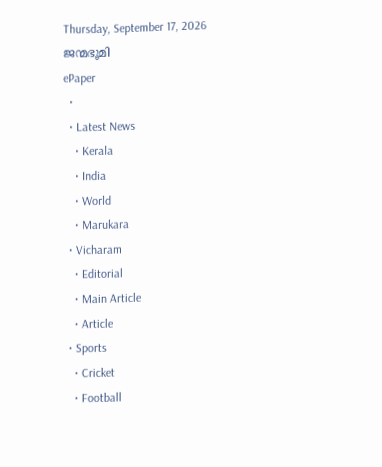Thursday, September 17, 2026
ജന്മഭൂമി
ePaper
  •
  • Latest News
    • Kerala
    • India
    • World
    • Marukara
  • Vicharam
    • Editorial
    • Main Article
    • Article
  • Sports
    • Cricket
    • Football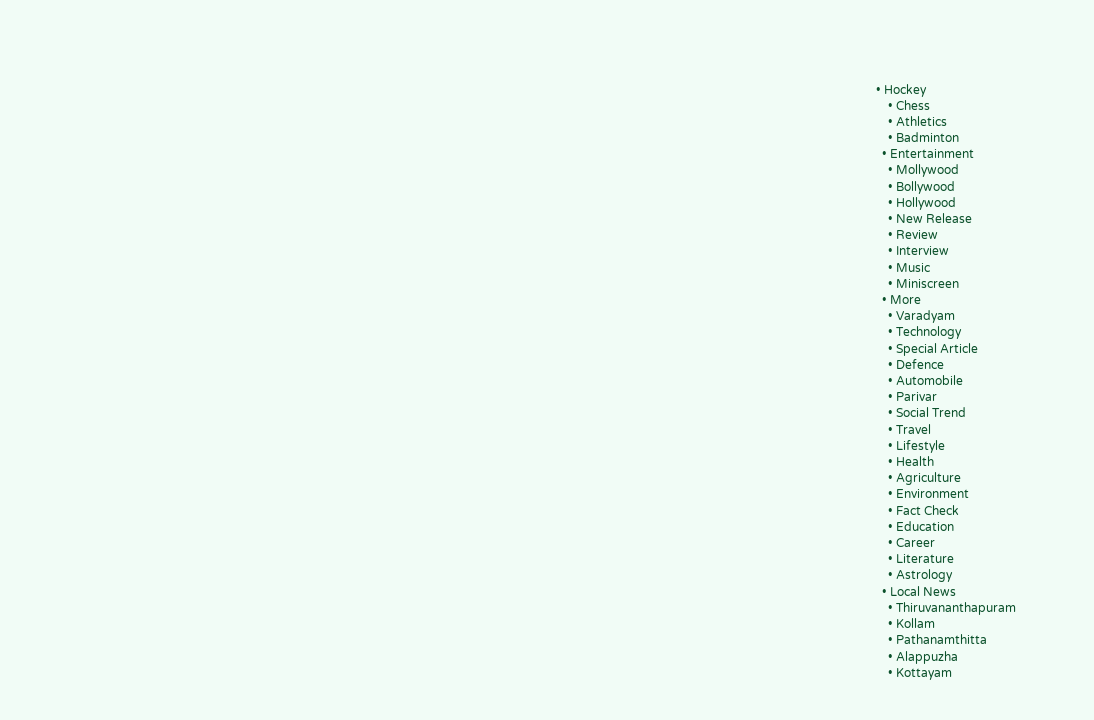• Hockey
    • Chess
    • Athletics
    • Badminton
  • Entertainment
    • Mollywood
    • Bollywood
    • Hollywood
    • New Release
    • Review
    • Interview
    • Music
    • Miniscreen
  • More
    • Varadyam
    • Technology
    • Special Article
    • Defence
    • Automobile
    • Parivar
    • Social Trend
    • Travel
    • Lifestyle
    • Health
    • Agriculture
    • Environment
    • Fact Check
    • Education
    • Career
    • Literature
    • Astrology
  • Local News
    • Thiruvananthapuram
    • Kollam
    • Pathanamthitta
    • Alappuzha
    • Kottayam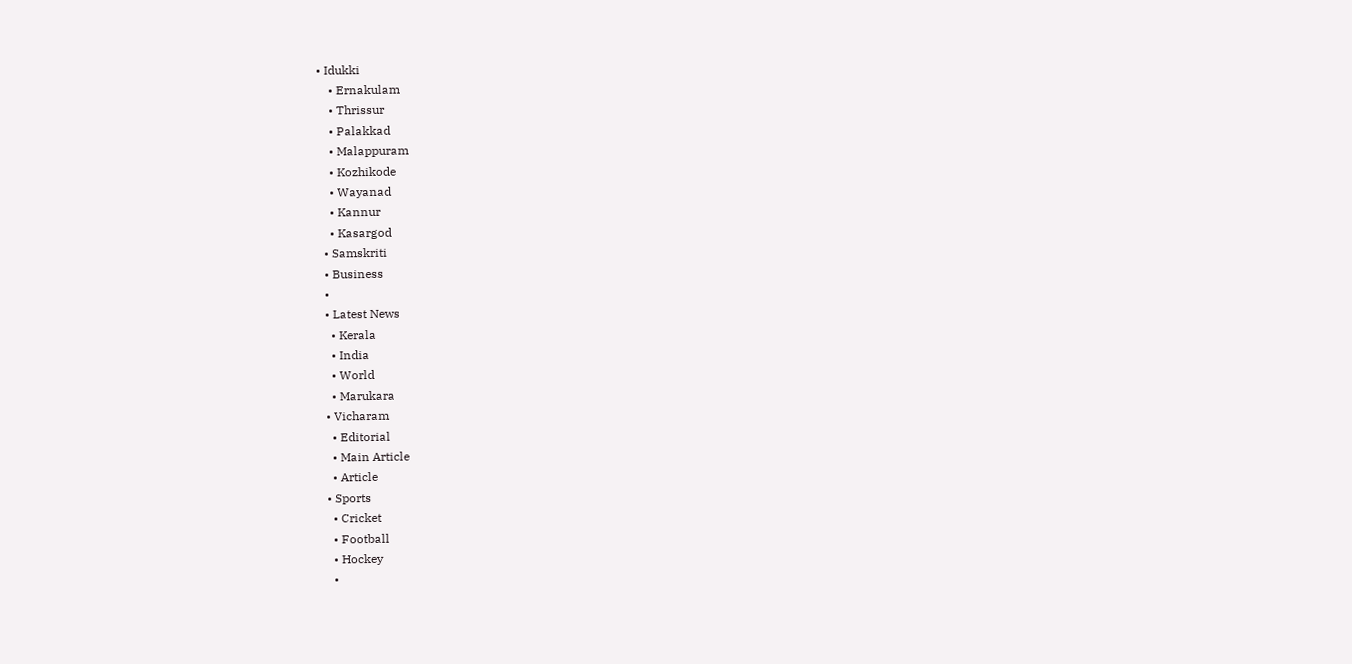• Idukki
    • Ernakulam
    • Thrissur
    • Palakkad
    • Malappuram
    • Kozhikode
    • Wayanad
    • Kannur
    • Kasargod
  • Samskriti
  • Business
  •
  • Latest News
    • Kerala
    • India
    • World
    • Marukara
  • Vicharam
    • Editorial
    • Main Article
    • Article
  • Sports
    • Cricket
    • Football
    • Hockey
    •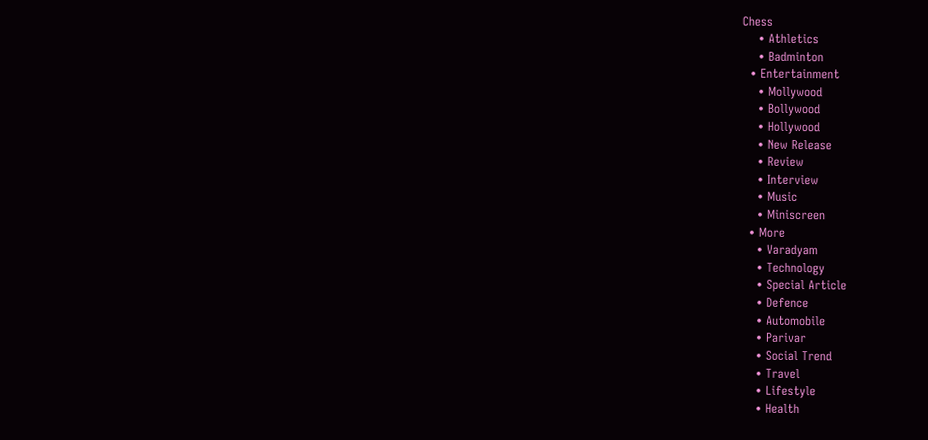Chess
    • Athletics
    • Badminton
  • Entertainment
    • Mollywood
    • Bollywood
    • Hollywood
    • New Release
    • Review
    • Interview
    • Music
    • Miniscreen
  • More
    • Varadyam
    • Technology
    • Special Article
    • Defence
    • Automobile
    • Parivar
    • Social Trend
    • Travel
    • Lifestyle
    • Health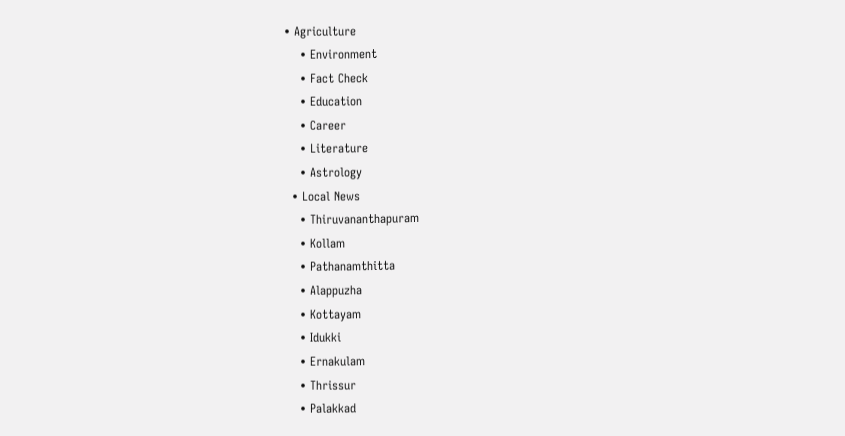• Agriculture
    • Environment
    • Fact Check
    • Education
    • Career
    • Literature
    • Astrology
  • Local News
    • Thiruvananthapuram
    • Kollam
    • Pathanamthitta
    • Alappuzha
    • Kottayam
    • Idukki
    • Ernakulam
    • Thrissur
    • Palakkad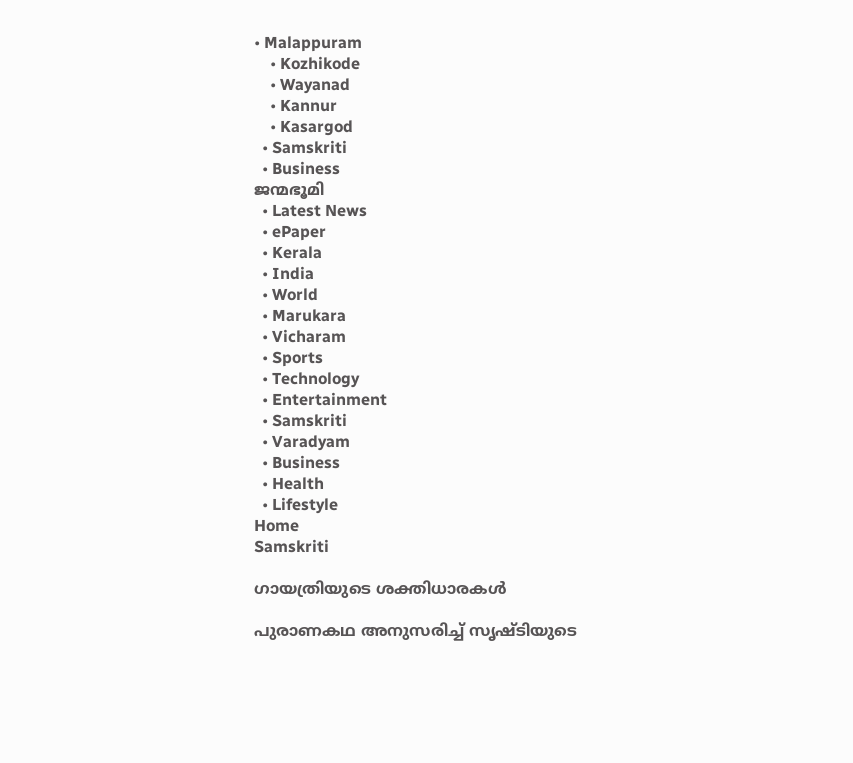• Malappuram
    • Kozhikode
    • Wayanad
    • Kannur
    • Kasargod
  • Samskriti
  • Business
ജന്മഭൂമി
  • Latest News
  • ePaper
  • Kerala
  • India
  • World
  • Marukara
  • Vicharam
  • Sports
  • Technology
  • Entertainment
  • Samskriti
  • Varadyam
  • Business
  • Health
  • Lifestyle
Home
Samskriti

ഗായത്രിയുടെ ശക്തിധാരകള്‍

പുരാണകഥ അനുസരിച്ച് സൃഷ്ടിയുടെ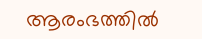ആരംഭത്തില്‍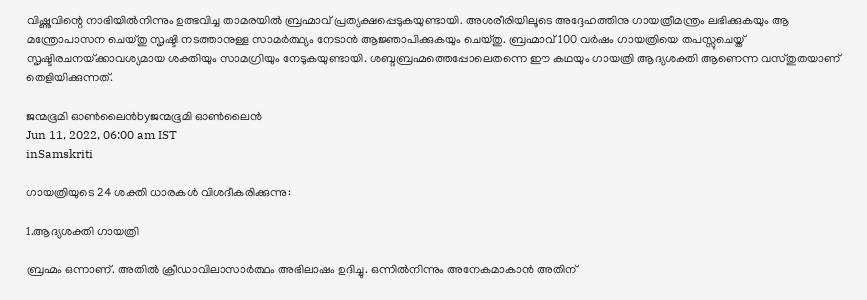വിഷ്ണുവിന്റെ നാഭിയില്‍നിന്നും ഉത്ഭവിച്ച താമരയില്‍ ബ്രഹ്മാവ് പ്രത്യക്ഷപ്പെടുകയുണ്ടായി. അശരീരിയിലൂടെ അദ്ദേഹത്തിനു ഗായത്രീമന്ത്രം ലഭിക്കുകയും ആ മന്ത്രോപാസന ചെയ്തു സൃഷ്ടി നടത്താനുള്ള സാമര്‍ത്ഥ്യം നേടാന്‍ ആജ്ഞാപിക്കുകയും ചെയ്തു. ബ്രഹ്മാവ് 100 വര്‍ഷം ഗായത്രിയെ തപസ്സുചെയ്ത് സൃഷ്ടിരചനയ്‌ക്കാവശ്യമായ ശക്തിയും സാമഗ്രിയും നേടുകയുണ്ടായി. ശബ്ദബ്രഹ്മത്തെപ്പോലെതന്നെ ഈ കഥയും ഗായത്രി ആദ്യശക്തി ആണെന്ന വസ്തുതയാണ് തെളിയിക്കുന്നത്.

ജന്മഭൂമി ഓണ്‍ലൈന്‍byജന്മഭൂമി ഓണ്‍ലൈന്‍
Jun 11, 2022, 06:00 am IST
inSamskriti

ഗായത്രിയുടെ 24 ശക്തി ധാരകള്‍ വിശദീകരിക്കുന്നു:

1.ആദ്യശക്തി ഗായത്രി

ബ്രഹ്മം ഒന്നാണ്. അതില്‍ ക്രീഡാവിലാസാര്‍ത്ഥം അഭിലാഷം ഉദിച്ചു. ഒന്നില്‍നിന്നും അനേകമാകാന്‍ അതിന്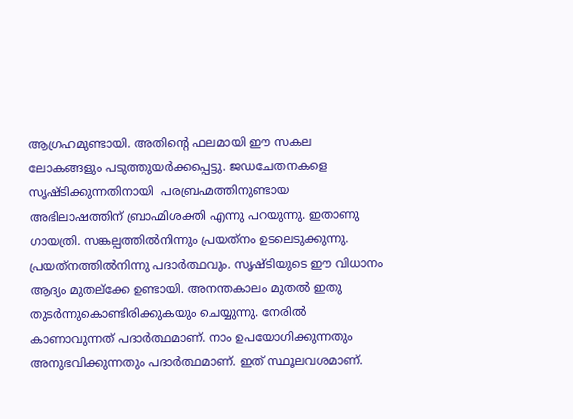ആഗ്രഹമുണ്ടായി. അതിന്റെ ഫലമായി ഈ സകല ലോകങ്ങളും പടുത്തുയര്‍ക്കപ്പെട്ടു. ജഡചേതനകളെ സൃഷ്ടിക്കുന്നതിനായി  പരബ്രഹ്മത്തിനുണ്ടായ അഭിലാഷത്തിന് ബ്രാഹ്മിശക്തി എന്നു പറയുന്നു. ഇതാണു ഗായത്രി. സങ്കല്പത്തില്‍നിന്നും പ്രയത്‌നം ഉടലെടുക്കുന്നു. പ്രയത്‌നത്തില്‍നിന്നു പദാര്‍ത്ഥവും. സൃഷ്ടിയുടെ ഈ വിധാനം ആദ്യം മുതല്‌ക്കേ ഉണ്ടായി. അനന്തകാലം മുതല്‍ ഇതു തുടര്‍ന്നുകൊണ്ടിരിക്കുകയും ചെയ്യുന്നു. നേരില്‍ കാണാവുന്നത് പദാര്‍ത്ഥമാണ്. നാം ഉപയോഗിക്കുന്നതും അനുഭവിക്കുന്നതും പദാര്‍ത്ഥമാണ്. ഇത് സ്ഥൂലവശമാണ്.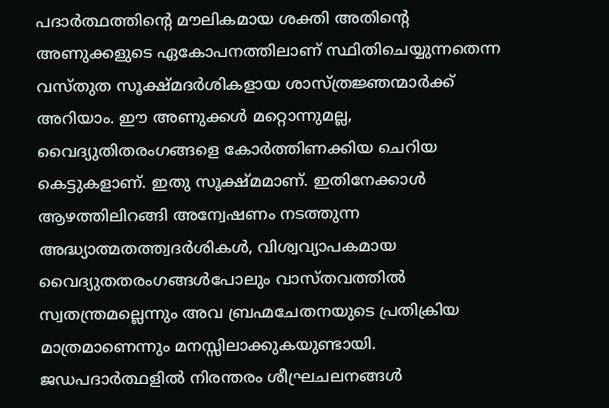പദാര്‍ത്ഥത്തിന്റെ മൗലികമായ ശക്തി അതിന്റെ അണുക്കളുടെ ഏകോപനത്തിലാണ് സ്ഥിതിചെയ്യുന്നതെന്ന വസ്തുത സൂക്ഷ്മദര്‍ശികളായ ശാസ്ത്രജ്ഞന്മാര്‍ക്ക് അറിയാം. ഈ അണുക്കള്‍ മറ്റൊന്നുമല്ല, വൈദ്യുതിതരംഗങ്ങളെ കോര്‍ത്തിണക്കിയ ചെറിയ കെട്ടുകളാണ്. ഇതു സൂക്ഷ്മമാണ്. ഇതിനേക്കാള്‍ ആഴത്തിലിറങ്ങി അന്വേഷണം നടത്തുന്ന അദ്ധ്യാത്മതത്ത്വദര്‍ശികള്‍, വിശ്വവ്യാപകമായ വൈദ്യുതതരംഗങ്ങള്‍പോലും വാസ്തവത്തില്‍ സ്വതന്ത്രമല്ലെന്നും അവ ബ്രഹ്മചേതനയുടെ പ്രതിക്രിയ മാത്രമാണെന്നും മനസ്സിലാക്കുകയുണ്ടായി. ജഡപദാര്‍ത്ഥളില്‍ നിരന്തരം ശീഘ്രചലനങ്ങള്‍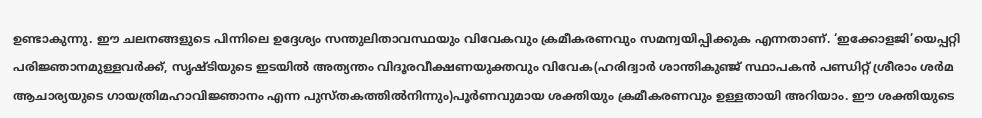ഉണ്ടാകുന്നു. ഈ ചലനങ്ങളുടെ പിന്നിലെ ഉദ്ദേശ്യം സന്തുലിതാവസ്ഥയും വിവേകവും ക്രമീകരണവും സമന്വയിപ്പിക്കുക എന്നതാണ്. ‘ഇക്കോളജി’യെപ്പറ്റി പരിജ്ഞാനമുള്ളവര്‍ക്ക്, സൃഷ്ടിയുടെ ഇടയില്‍ അത്യന്തം വിദൂരവീക്ഷണയുക്തവും വിവേക(ഹരിദ്വാര്‍ ശാന്തികുഞ്ജ് സ്ഥാപകന്‍ പണ്ഡിറ്റ് ശ്രീരാം ശര്‍മ ആചാര്യയുടെ ഗായത്രിമഹാവിജ്ഞാനം എന്ന പുസ്തകത്തില്‍നിന്നും)പൂര്‍ണവുമായ ശക്തിയും ക്രമീകരണവും ഉള്ളതായി അറിയാം. ഈ ശക്തിയുടെ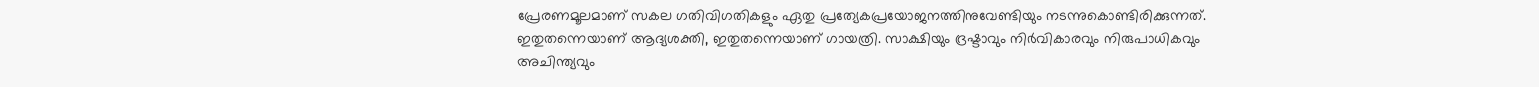പ്രേരണമൂലമാണ് സകല ഗതിവിഗതികളും ഏതു പ്രത്യേകപ്രയോജനത്തിനുവേണ്ടിയും നടന്നുകൊണ്ടിരിക്കുന്നത്. ഇതുതന്നെയാണ് ആദ്യശക്തി, ഇതുതന്നെയാണ് ഗായത്രി. സാക്ഷിയും ദ്രഷ്ടാവും നിര്‍വികാരവും നിരുപാധികവും അചിന്ത്യവും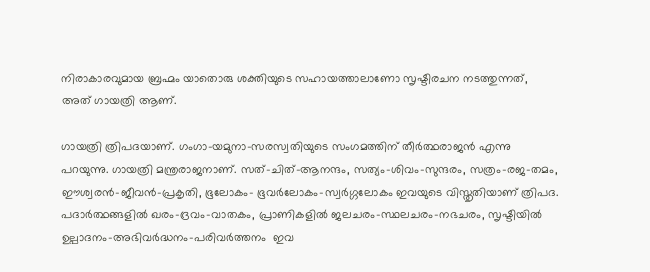നിരാകാരവുമായ ബ്രഹ്മം യാതൊരു ശക്തിയുടെ സഹായത്താലാണോ സൃഷ്ടിരചന നടത്തുന്നത്, അത് ഗായത്രി ആണ്.

ഗായത്രി ത്രിപദയാണ്. ഗംഗാ-യമുനാ-സരസ്വതിയുടെ സംഗമത്തിന് തീര്‍ത്ഥരാജന്‍ എന്നു പറയുന്നു. ഗായത്രി മന്ത്രരാജനാണ്. സത്-ചിത്-ആനന്ദം, സത്യം-ശിവം-സുന്ദരം, സത്രം-രജ-തമം, ഈശ്വരന്‍-ജീവന്‍-പ്രകൃതി, ഭൂലോകം- ഭൂവര്‍ലോകം-സ്വര്‍ഗ്ഗലോകം ഇവയുടെ വിസ്തൃതിയാണ് ത്രിപദ. പദാര്‍ത്ഥങ്ങളില്‍ ഖരം-ദ്രവം-വാതകം, പ്രാണികളില്‍ ജലചരം-സ്ഥലചരം-നഭചരം, സൃഷ്ടിയില്‍ ഉല്പാദനം-അഭിവര്‍ദ്ധനം-പരിവര്‍ത്തനം  ഇവ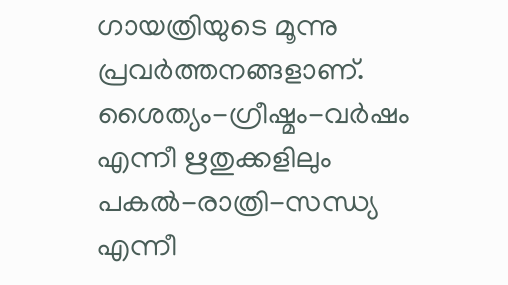ഗായത്രിയുടെ മൂന്നു പ്രവര്‍ത്തനങ്ങളാണ്. ശൈത്യം-ഗ്രീഷ്മം-വര്‍ഷം എന്നീ ഋതുക്കളിലും പകല്‍-രാത്രി-സന്ധ്യ എന്നീ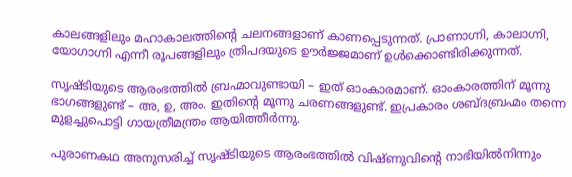കാലങ്ങളിലും മഹാകാലത്തിന്റെ ചലനങ്ങളാണ് കാണപ്പെടുന്നത്. പ്രാണാഗ്നി, കാലാഗ്നി, യോഗാഗ്നി എന്നീ രൂപങ്ങളിലും ത്രിപദയുടെ ഊര്‍ജ്ജമാണ് ഉള്‍ക്കൊണ്ടിരിക്കുന്നത്.

സൃഷ്ടിയുടെ ആരംഭത്തില്‍ ബ്രഹ്മാവുണ്ടായി – ഇത് ഓംകാരമാണ്. ഓംകാരത്തിന് മൂന്നു ഭാഗങ്ങളുണ്ട് – അ, ഉ, അം. ഇതിന്റെ മൂന്നു ചരണങ്ങളുണ്ട്. ഇപ്രകാരം ശബ്ദബ്രഹ്മം തന്നെ മുളച്ചുപൊട്ടി ഗായത്രീമന്ത്രം ആയിത്തീര്‍ന്നു.

പുരാണകഥ അനുസരിച്ച് സൃഷ്ടിയുടെ ആരംഭത്തില്‍ വിഷ്ണുവിന്റെ നാഭിയില്‍നിന്നും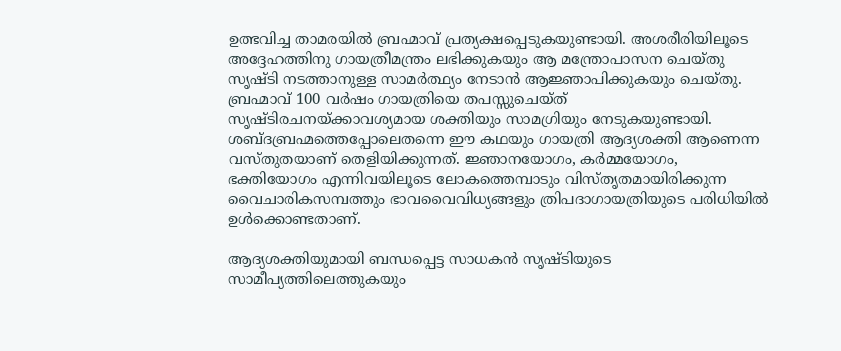ഉത്ഭവിച്ച താമരയില്‍ ബ്രഹ്മാവ് പ്രത്യക്ഷപ്പെടുകയുണ്ടായി. അശരീരിയിലൂടെ അദ്ദേഹത്തിനു ഗായത്രീമന്ത്രം ലഭിക്കുകയും ആ മന്ത്രോപാസന ചെയ്തു സൃഷ്ടി നടത്താനുള്ള സാമര്‍ത്ഥ്യം നേടാന്‍ ആജ്ഞാപിക്കുകയും ചെയ്തു. ബ്രഹ്മാവ് 100 വര്‍ഷം ഗായത്രിയെ തപസ്സുചെയ്ത് സൃഷ്ടിരചനയ്‌ക്കാവശ്യമായ ശക്തിയും സാമഗ്രിയും നേടുകയുണ്ടായി. ശബ്ദബ്രഹ്മത്തെപ്പോലെതന്നെ ഈ കഥയും ഗായത്രി ആദ്യശക്തി ആണെന്ന വസ്തുതയാണ് തെളിയിക്കുന്നത്. ജ്ഞാനയോഗം, കര്‍മ്മയോഗം, ഭക്തിയോഗം എന്നിവയിലൂടെ ലോകത്തെമ്പാടും വിസ്തൃതമായിരിക്കുന്ന വൈചാരികസമ്പത്തും ഭാവവൈവിധ്യങ്ങളും ത്രിപദാഗായത്രിയുടെ പരിധിയില്‍ ഉള്‍ക്കൊണ്ടതാണ്.

ആദ്യശക്തിയുമായി ബന്ധപ്പെട്ട സാധകന്‍ സൃഷ്ടിയുടെ സാമീപ്യത്തിലെത്തുകയും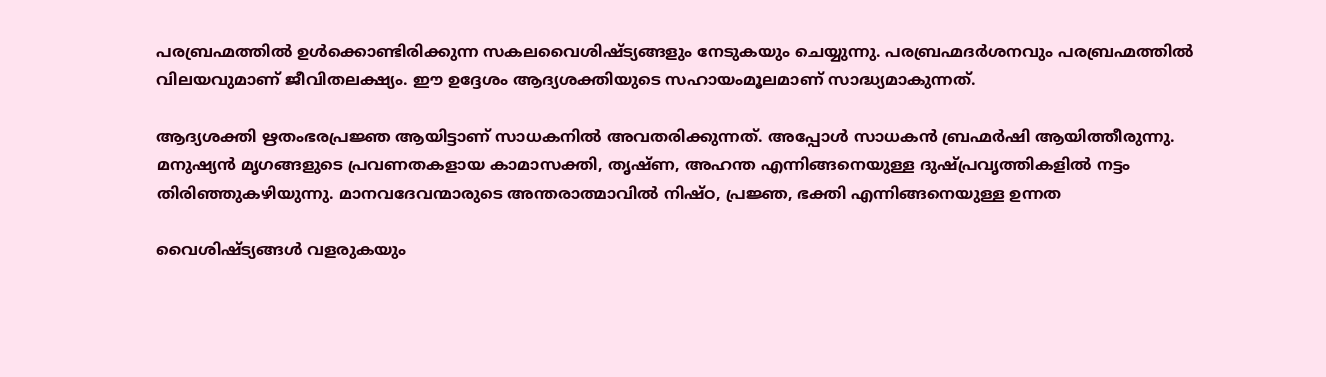പരബ്രഹ്മത്തില്‍ ഉള്‍ക്കൊണ്ടിരിക്കുന്ന സകലവൈശിഷ്ട്യങ്ങളും നേടുകയും ചെയ്യുന്നു. പരബ്രഹ്മദര്‍ശനവും പരബ്രഹ്മത്തില്‍ വിലയവുമാണ് ജീവിതലക്ഷ്യം. ഈ ഉദ്ദേശം ആദ്യശക്തിയുടെ സഹായംമൂലമാണ് സാദ്ധ്യമാകുന്നത്.

ആദ്യശക്തി ഋതംഭരപ്രജ്ഞ ആയിട്ടാണ് സാധകനില്‍ അവതരിക്കുന്നത്. അപ്പോള്‍ സാധകന്‍ ബ്രഹ്മര്‍ഷി ആയിത്തീരുന്നു. മനുഷ്യന്‍ മൃഗങ്ങളുടെ പ്രവണതകളായ കാമാസക്തി, തൃഷ്ണ, അഹന്ത എന്നിങ്ങനെയുള്ള ദുഷ്പ്രവൃത്തികളില്‍ നട്ടം തിരിഞ്ഞുകഴിയുന്നു. മാനവദേവന്മാരുടെ അന്തരാത്മാവില്‍ നിഷ്ഠ, പ്രജ്ഞ, ഭക്തി എന്നിങ്ങനെയുള്ള ഉന്നത

വൈശിഷ്ട്യങ്ങള്‍ വളരുകയും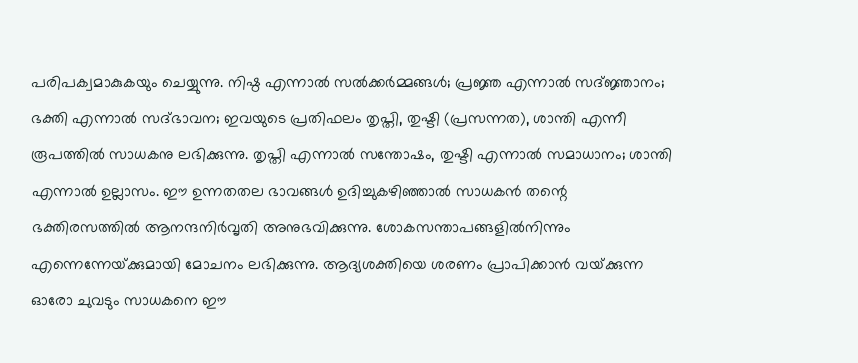പരിപക്വമാകുകയും ചെയ്യുന്നു. നിഷ്ഠ എന്നാല്‍ സല്‍ക്കര്‍മ്മങ്ങള്‍; പ്രജ്ഞ എന്നാല്‍ സദ്ജ്ഞാനം; ഭക്തി എന്നാല്‍ സദ്ഭാവന; ഇവയുടെ പ്രതിഫലം തൃപ്തി, തുഷ്ടി (പ്രസന്നത), ശാന്തി എന്നീ രൂപത്തില്‍ സാധകനു ലഭിക്കുന്നു. തൃപ്തി എന്നാല്‍ സന്തോഷം, തുഷ്ടി എന്നാല്‍ സമാധാനം; ശാന്തി എന്നാല്‍ ഉല്ലാസം. ഈ ഉന്നതതല ഭാവങ്ങള്‍ ഉദിച്ചുകഴിഞ്ഞാല്‍ സാധകന്‍ തന്റെ ഭക്തിരസത്തില്‍ ആനന്ദനിര്‍വൃതി അനുഭവിക്കുന്നു. ശോകസന്താപങ്ങളില്‍നിന്നും എന്നെന്നേയ്‌ക്കുമായി മോചനം ലഭിക്കുന്നു. ആദ്യശക്തിയെ ശരണം പ്രാപിക്കാന്‍ വയ്‌ക്കുന്ന ഓരോ ചുവടും സാധകനെ ഈ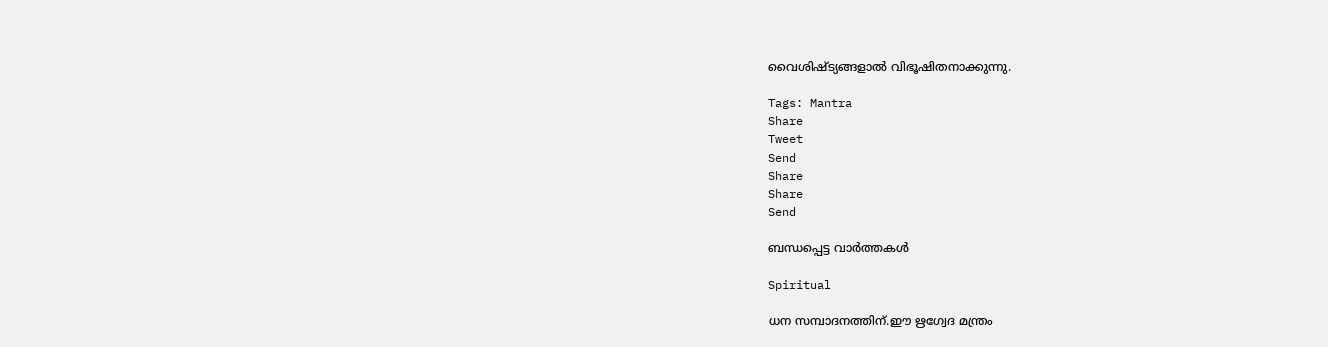വൈശിഷ്ട്യങ്ങളാല്‍ വിഭൂഷിതനാക്കുന്നു.

Tags: Mantra
Share
Tweet
Send
Share
Share
Send

ബന്ധപ്പെട്ട വാര്‍ത്തകള്‍

Spiritual

ധന സമ്പാദനത്തിന്.ഈ ഋഗ്വേദ മന്ത്രം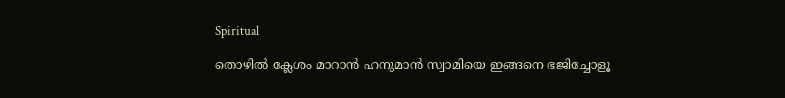Spiritual

തൊഴിൽ ക്ലേശം മാറാൻ ഹനുമാൻ സ്വാമിയെ ഇങ്ങനെ ഭജിച്ചോളൂ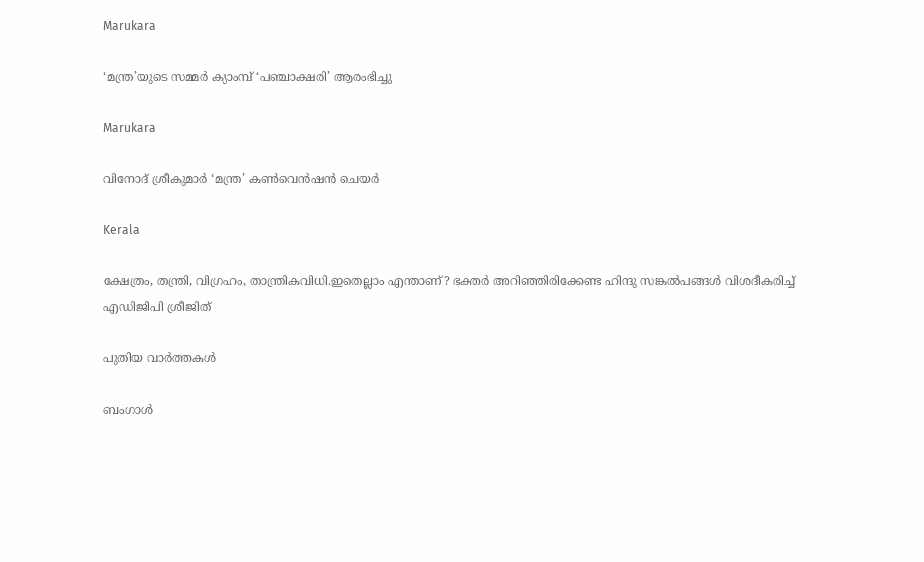Marukara

‘മന്ത്ര’യുടെ സമ്മര്‍ ക്യാംമ്പ് ‘പഞ്ചാക്ഷരി’ ആരംഭിച്ചു

Marukara

വിനോദ് ശ്രീകുമാര്‍ ‘മന്ത്ര’ കണ്‍വെന്‍ഷന്‍ ചെയര്‍

Kerala

ക്ഷേത്രം, തന്ത്രി, വിഗ്രഹം, താന്ത്രികവിധി.ഇതെല്ലാം എന്താണ്? ഭക്തര്‍ അറിഞ്ഞിരിക്കേണ്ട ഹിന്ദു സങ്കല്‍പങ്ങള്‍ വിശദീകരിച്ച് എഡിജിപി ശ്രീജിത്

പുതിയ വാര്‍ത്തകള്‍

ബംഗാൾ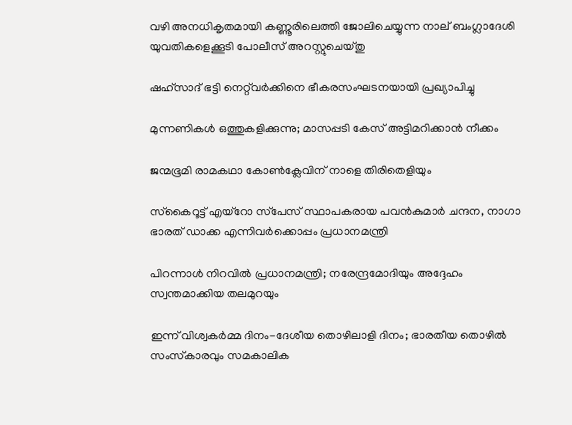വഴി അനധികൃതമായി കണ്ണൂരിലെത്തി ജോലിചെയ്യുന്ന നാല് ബംഗ്ലാദേശി യുവതികളെക്കൂടി പോലീസ് അറസ്റ്റുചെയ്തു

ഷഹ്‌സാദ് ഭട്ടി നെറ്റ്‌വര്‍ക്കിനെ ഭീകരസംഘടനയായി പ്രഖ്യാപിച്ചു

മുന്നണികള്‍ ഒത്തുകളിക്കുന്നു; മാസപ്പടി കേസ് അട്ടിമറിക്കാന്‍ നീക്കം

ജന്മഭൂമി രാമകഥാ കോണ്‍ക്ലേവിന് നാളെ തിരിതെളിയും

സ്‌കൈറൂട്ട് എയ്‌റോ സ്‌പേസ് സ്ഥാപകരായ പവന്‍കുമാര്‍ ചന്ദന, നാഗാ ഭാരത് ഡാക്ക എന്നിവര്‍ക്കൊപ്പം പ്രധാനമന്ത്രി

പിറന്നാള്‍ നിറവില്‍ പ്രധാനമന്ത്രി; നരേന്ദ്രമോദിയും അദ്ദേഹം സ്വന്തമാക്കിയ തലമുറയും

ഇന്ന് വിശ്വകര്‍മ്മ ദിനം-ദേശീയ തൊഴിലാളി ദിനം; ഭാരതീയ തൊഴില്‍ സംസ്‌കാരവും സമകാലിക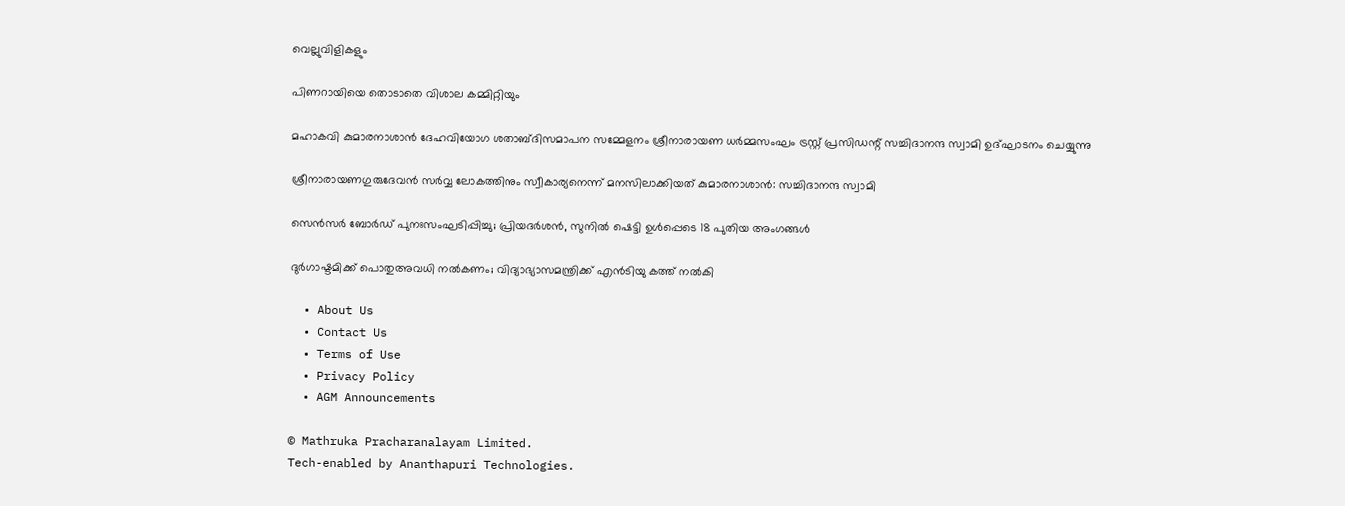വെല്ലുവിളികളും

പിണറായിയെ തൊടാതെ വിശാല കമ്മിറ്റിയും

മഹാകവി കുമാരനാശാന്‍ ദേഹവിയോഗ ശതാബ്ദിസമാപന സമ്മേളനം ശ്രീനാരായണ ധര്‍മ്മസംഘം ട്രസ്റ്റ് പ്രസിഡന്റ് സച്ചിദാനന്ദ സ്വാമി ഉദ്ഘാടനം ചെയ്യുന്നു

ശ്രീനാരായണഗുരുദേവന്‍ സര്‍വ്വ ലോകത്തിനും സ്വീകാര്യനെന്ന് മനസിലാക്കിയത് കുമാരനാശാന്‍: സച്ചിദാനന്ദ സ്വാമി

സെൻസർ ബോർഡ് പുനഃസംഘടിപ്പിച്ചു; പ്രിയദർശൻ, സുനിൽ ഷെട്ടി ഉൾപ്പെടെ 18 പുതിയ അംഗങ്ങൾ

ദുര്‍ഗാഷ്ടമിക്ക് പൊതുഅവധി നല്‍കണം; വിദ്യാഭ്യാസമന്ത്രിക്ക് എന്‍ടിയു കത്ത് നല്‍കി

  • About Us
  • Contact Us
  • Terms of Use
  • Privacy Policy
  • AGM Announcements

© Mathruka Pracharanalayam Limited.
Tech-enabled by Ananthapuri Technologies.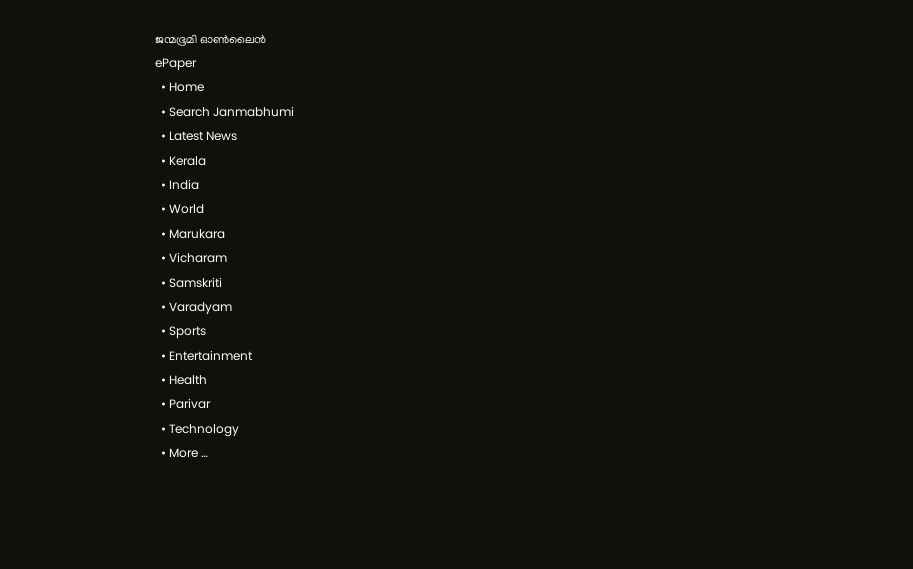ജന്മഭൂമി ഓണ്‍ലൈന്‍
ePaper
  • Home
  • Search Janmabhumi
  • Latest News
  • Kerala
  • India
  • World
  • Marukara
  • Vicharam
  • Samskriti
  • Varadyam
  • Sports
  • Entertainment
  • Health
  • Parivar
  • Technology
  • More …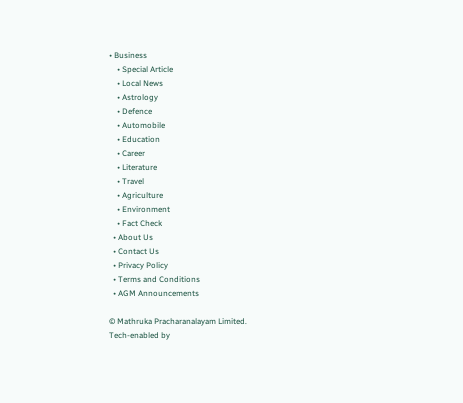• Business
    • Special Article
    • Local News
    • Astrology
    • Defence
    • Automobile
    • Education
    • Career
    • Literature
    • Travel
    • Agriculture
    • Environment
    • Fact Check
  • About Us
  • Contact Us
  • Privacy Policy
  • Terms and Conditions
  • AGM Announcements

© Mathruka Pracharanalayam Limited.
Tech-enabled by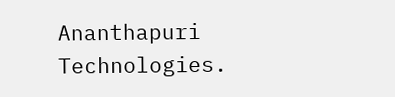Ananthapuri Technologies.